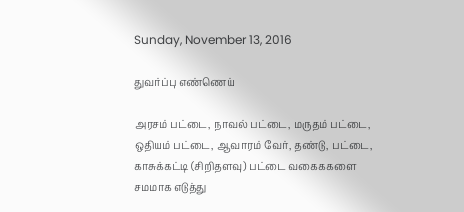Sunday, November 13, 2016

துவர்ப்பு எண்ணெய்

அரசம் பட்டை, நாவல் பட்டை, மருதம் பட்டை, ஒதியம் பட்டை, ஆவாரம் வேர், தண்டு, பட்டை, காசுக்கட்டி (சிறிதளவு) பட்டை வகைககளை சமமாக எடுத்து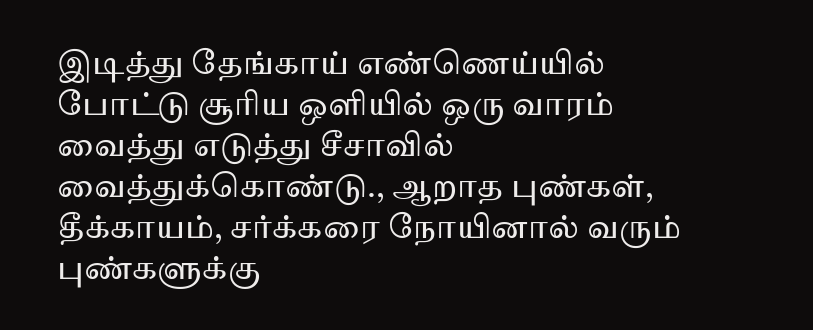இடித்து தேங்காய் எண்ணெய்யில் போட்டு சூரிய ஒளியில் ஒரு வாரம் வைத்து எடுத்து சீசாவில் வைத்துக்கொண்டு., ஆறாத புண்கள், தீக்காயம், சர்க்கரை நோயினால் வரும் புண்களுக்கு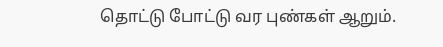தொட்டு போட்டு வர புண்கள் ஆறும்.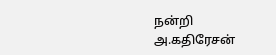நன்றி
அ.கதிரேசன்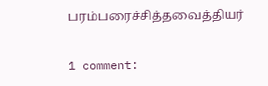பரம்பரைச்சித்தவைத்தியர்

1 comment: